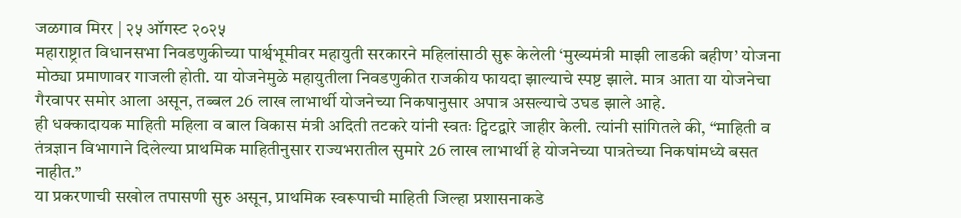जळगाव मिरर | २५ ऑगस्ट २०२५
महाराष्ट्रात विधानसभा निवडणुकीच्या पार्श्वभूमीवर महायुती सरकारने महिलांसाठी सुरू केलेली ‘मुख्यमंत्री माझी लाडकी बहीण’ योजना मोठ्या प्रमाणावर गाजली होती. या योजनेमुळे महायुतीला निवडणुकीत राजकीय फायदा झाल्याचे स्पष्ट झाले. मात्र आता या योजनेचा गैरवापर समोर आला असून, तब्बल 26 लाख लाभार्थी योजनेच्या निकषानुसार अपात्र असल्याचे उघड झाले आहे.
ही धक्कादायक माहिती महिला व बाल विकास मंत्री अदिती तटकरे यांनी स्वतः ट्विटद्वारे जाहीर केली. त्यांनी सांगितले की, “माहिती व तंत्रज्ञान विभागाने दिलेल्या प्राथमिक माहितीनुसार राज्यभरातील सुमारे 26 लाख लाभार्थी हे योजनेच्या पात्रतेच्या निकषांमध्ये बसत नाहीत.”
या प्रकरणाची सखोल तपासणी सुरु असून, प्राथमिक स्वरूपाची माहिती जिल्हा प्रशासनाकडे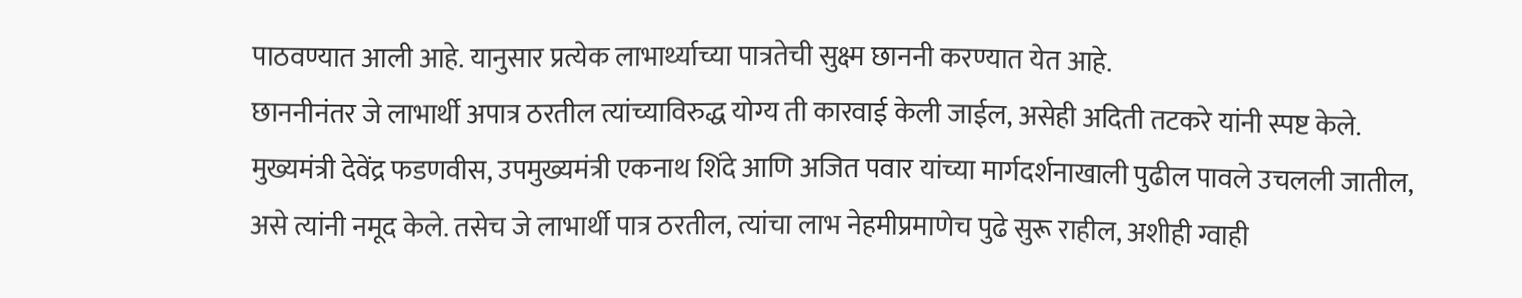पाठवण्यात आली आहे. यानुसार प्रत्येक लाभार्थ्याच्या पात्रतेची सुक्ष्म छाननी करण्यात येत आहे.
छाननीनंतर जे लाभार्थी अपात्र ठरतील त्यांच्याविरुद्ध योग्य ती कारवाई केली जाईल, असेही अदिती तटकरे यांनी स्पष्ट केले. मुख्यमंत्री देवेंद्र फडणवीस, उपमुख्यमंत्री एकनाथ शिंदे आणि अजित पवार यांच्या मार्गदर्शनाखाली पुढील पावले उचलली जातील, असे त्यांनी नमूद केले. तसेच जे लाभार्थी पात्र ठरतील, त्यांचा लाभ नेहमीप्रमाणेच पुढे सुरू राहील, अशीही ग्वाही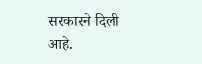सरकारने दिली आहे.